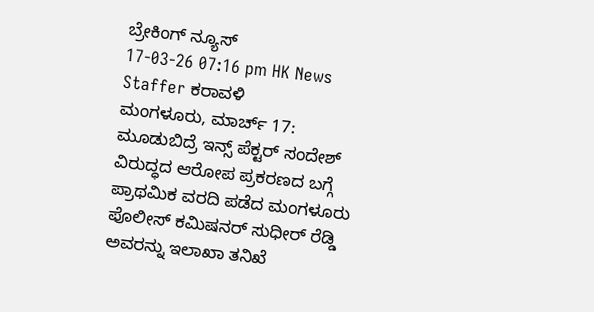ಬ್ರೇಕಿಂಗ್ ನ್ಯೂಸ್
17-03-26 07:16 pm HK News Staffer ಕರಾವಳಿ
ಮಂಗಳೂರು, ಮಾರ್ಚ್ 17: ಮೂಡುಬಿದ್ರೆ ಇನ್ಸ್ ಪೆಕ್ಟರ್ ಸಂದೇಶ್ ವಿರುದ್ಧದ ಆರೋಪ ಪ್ರಕರಣದ ಬಗ್ಗೆ ಪ್ರಾಥಮಿಕ ವರದಿ ಪಡೆದ ಮಂಗಳೂರು ಪೊಲೀಸ್ ಕಮಿಷನರ್ ಸುಧೀರ್ ರೆಡ್ಡಿ ಅವರನ್ನು ಇಲಾಖಾ ತನಿಖೆ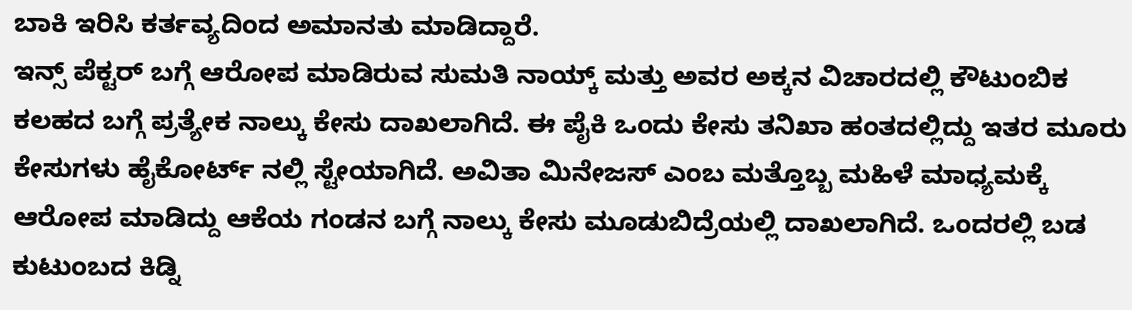ಬಾಕಿ ಇರಿಸಿ ಕರ್ತವ್ಯದಿಂದ ಅಮಾನತು ಮಾಡಿದ್ದಾರೆ.
ಇನ್ಸ್ ಪೆಕ್ಟರ್ ಬಗ್ಗೆ ಆರೋಪ ಮಾಡಿರುವ ಸುಮತಿ ನಾಯ್ಕ್ ಮತ್ತು ಅವರ ಅಕ್ಕನ ವಿಚಾರದಲ್ಲಿ ಕೌಟುಂಬಿಕ ಕಲಹದ ಬಗ್ಗೆ ಪ್ರತ್ಯೇಕ ನಾಲ್ಕು ಕೇಸು ದಾಖಲಾಗಿದೆ. ಈ ಪೈಕಿ ಒಂದು ಕೇಸು ತನಿಖಾ ಹಂತದಲ್ಲಿದ್ದು ಇತರ ಮೂರು ಕೇಸುಗಳು ಹೈಕೋರ್ಟ್ ನಲ್ಲಿ ಸ್ಟೇಯಾಗಿದೆ. ಅವಿತಾ ಮಿನೇಜಸ್ ಎಂಬ ಮತ್ತೊಬ್ಬ ಮಹಿಳೆ ಮಾಧ್ಯಮಕ್ಕೆ ಆರೋಪ ಮಾಡಿದ್ದು ಆಕೆಯ ಗಂಡನ ಬಗ್ಗೆ ನಾಲ್ಕು ಕೇಸು ಮೂಡುಬಿದ್ರೆಯಲ್ಲಿ ದಾಖಲಾಗಿದೆ. ಒಂದರಲ್ಲಿ ಬಡ ಕುಟುಂಬದ ಕಿಡ್ನಿ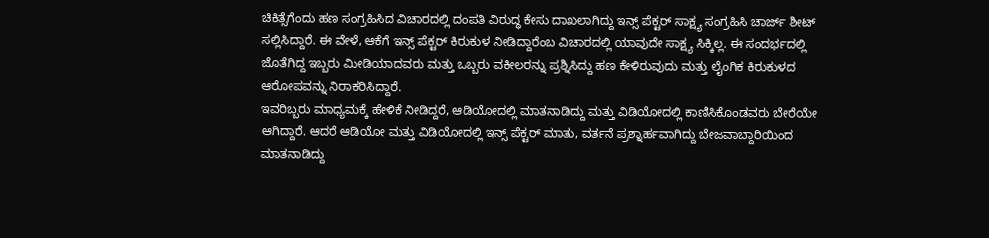ಚಿಕಿತ್ಸೆಗೆಂದು ಹಣ ಸಂಗ್ರಹಿಸಿದ ವಿಚಾರದಲ್ಲಿ ದಂಪತಿ ವಿರುದ್ಧ ಕೇಸು ದಾಖಲಾಗಿದ್ದು ಇನ್ಸ್ ಪೆಕ್ಟರ್ ಸಾಕ್ಷ್ಯ ಸಂಗ್ರಹಿಸಿ ಚಾರ್ಜ್ ಶೀಟ್ ಸಲ್ಲಿಸಿದ್ದಾರೆ. ಈ ವೇಳೆ, ಆಕೆಗೆ ಇನ್ಸ್ ಪೆಕ್ಟರ್ ಕಿರುಕುಳ ನೀಡಿದ್ದಾರೆಂಬ ವಿಚಾರದಲ್ಲಿ ಯಾವುದೇ ಸಾಕ್ಷ್ಯ ಸಿಕ್ಕಿಲ್ಲ. ಈ ಸಂದರ್ಭದಲ್ಲಿ ಜೊತೆಗಿದ್ದ ಇಬ್ಬರು ಮೀಡಿಯಾದವರು ಮತ್ತು ಒಬ್ಬರು ವಕೀಲರನ್ನು ಪ್ರಶ್ನಿಸಿದ್ದು ಹಣ ಕೇಳಿರುವುದು ಮತ್ತು ಲೈಂಗಿಕ ಕಿರುಕುಳದ ಆರೋಪವನ್ನು ನಿರಾಕರಿಸಿದ್ದಾರೆ.
ಇವರಿಬ್ಬರು ಮಾಧ್ಯಮಕ್ಕೆ ಹೇಳಿಕೆ ನೀಡಿದ್ದರೆ, ಆಡಿಯೋದಲ್ಲಿ ಮಾತನಾಡಿದ್ದು ಮತ್ತು ವಿಡಿಯೋದಲ್ಲಿ ಕಾಣಿಸಿಕೊಂಡವರು ಬೇರೆಯೇ ಆಗಿದ್ದಾರೆ. ಆದರೆ ಆಡಿಯೋ ಮತ್ತು ವಿಡಿಯೋದಲ್ಲಿ ಇನ್ಸ್ ಪೆಕ್ಟರ್ ಮಾತು, ವರ್ತನೆ ಪ್ರಶ್ನಾರ್ಹವಾಗಿದ್ದು ಬೇಜವಾಬ್ದಾರಿಯಿಂದ ಮಾತನಾಡಿದ್ದು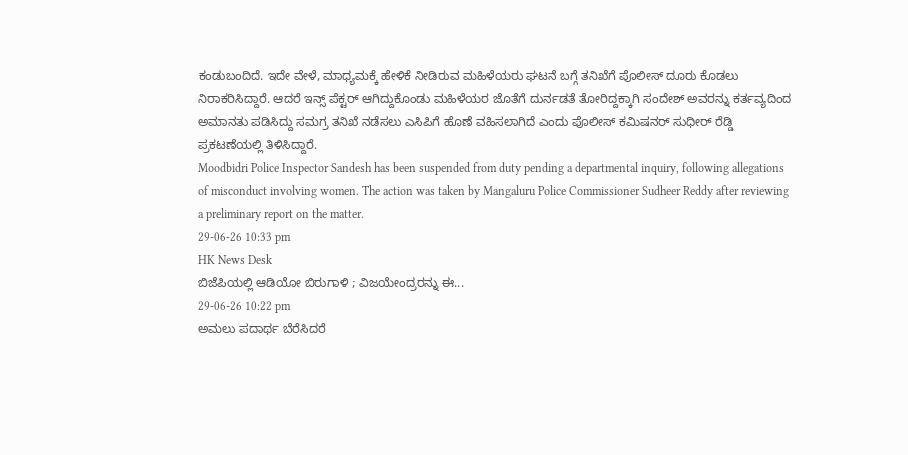ಕಂಡುಬಂದಿದೆ. ಇದೇ ವೇಳೆ, ಮಾಧ್ಯಮಕ್ಕೆ ಹೇಳಿಕೆ ನೀಡಿರುವ ಮಹಿಳೆಯರು ಘಟನೆ ಬಗ್ಗೆ ತನಿಖೆಗೆ ಪೊಲೀಸ್ ದೂರು ಕೊಡಲು ನಿರಾಕರಿಸಿದ್ದಾರೆ. ಆದರೆ ಇನ್ಸ್ ಪೆಕ್ಟರ್ ಆಗಿದ್ದುಕೊಂಡು ಮಹಿಳೆಯರ ಜೊತೆಗೆ ದುರ್ನಡತೆ ತೋರಿದ್ದಕ್ಕಾಗಿ ಸಂದೇಶ್ ಅವರನ್ನು ಕರ್ತವ್ಯದಿಂದ ಅಮಾನತು ಪಡಿಸಿದ್ದು ಸಮಗ್ರ ತನಿಖೆ ನಡೆಸಲು ಎಸಿಪಿಗೆ ಹೊಣೆ ವಹಿಸಲಾಗಿದೆ ಎಂದು ಪೊಲೀಸ್ ಕಮಿಷನರ್ ಸುಧೀರ್ ರೆಡ್ಡಿ ಪ್ರಕಟಣೆಯಲ್ಲಿ ತಿಳಿಸಿದ್ದಾರೆ.
Moodbidri Police Inspector Sandesh has been suspended from duty pending a departmental inquiry, following allegations of misconduct involving women. The action was taken by Mangaluru Police Commissioner Sudheer Reddy after reviewing a preliminary report on the matter.
29-06-26 10:33 pm
HK News Desk
ಬಿಜೆಪಿಯಲ್ಲಿ ಆಡಿಯೋ ಬಿರುಗಾಳಿ ; ವಿಜಯೇಂದ್ರರನ್ನು ಈ...
29-06-26 10:22 pm
ಅಮಲು ಪದಾರ್ಥ ಬೆರೆಸಿದರೆ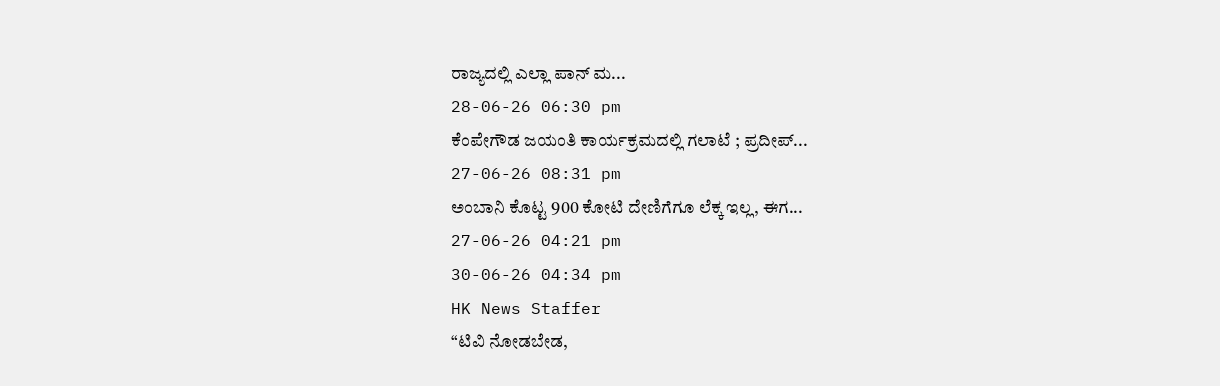ರಾಜ್ಯದಲ್ಲಿ ಎಲ್ಲಾ ಪಾನ್ ಮ...
28-06-26 06:30 pm
ಕೆಂಪೇಗೌಡ ಜಯಂತಿ ಕಾರ್ಯಕ್ರಮದಲ್ಲಿ ಗಲಾಟೆ ; ಪ್ರದೀಪ್...
27-06-26 08:31 pm
ಅಂಬಾನಿ ಕೊಟ್ಟ 900 ಕೋಟಿ ದೇಣಿಗೆಗೂ ಲೆಕ್ಕ ಇಲ್ಲ, ಈಗ...
27-06-26 04:21 pm
30-06-26 04:34 pm
HK News Staffer
“ಟಿವಿ ನೋಡಬೇಡ,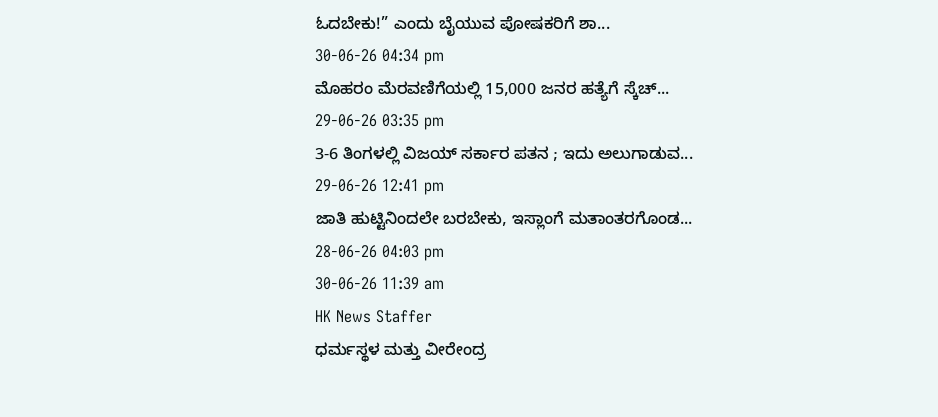ಓದಬೇಕು!” ಎಂದು ಬೈಯುವ ಪೋಷಕರಿಗೆ ಶಾ...
30-06-26 04:34 pm
ಮೊಹರಂ ಮೆರವಣಿಗೆಯಲ್ಲಿ 15,000 ಜನರ ಹತ್ಯೆಗೆ ಸ್ಕೆಚ್...
29-06-26 03:35 pm
3-6 ತಿಂಗಳಲ್ಲಿ ವಿಜಯ್ ಸರ್ಕಾರ ಪತನ ; ಇದು ಅಲುಗಾಡುವ...
29-06-26 12:41 pm
ಜಾತಿ ಹುಟ್ಟಿನಿಂದಲೇ ಬರಬೇಕು, ಇಸ್ಲಾಂಗೆ ಮತಾಂತರಗೊಂಡ...
28-06-26 04:03 pm
30-06-26 11:39 am
HK News Staffer
ಧರ್ಮಸ್ಥಳ ಮತ್ತು ವೀರೇಂದ್ರ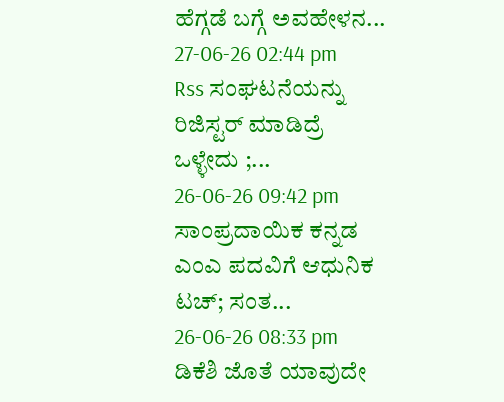ಹೆಗ್ಗಡೆ ಬಗ್ಗೆ ಅವಹೇಳನ...
27-06-26 02:44 pm
Rss ಸಂಘಟನೆಯನ್ನು ರಿಜಿಸ್ಟರ್ ಮಾಡಿದ್ರೆ ಒಳ್ಳೇದು ;...
26-06-26 09:42 pm
ಸಾಂಪ್ರದಾಯಿಕ ಕನ್ನಡ ಎಂಎ ಪದವಿಗೆ ಆಧುನಿಕ ಟಚ್; ಸಂತ...
26-06-26 08:33 pm
ಡಿಕೆಶಿ ಜೊತೆ ಯಾವುದೇ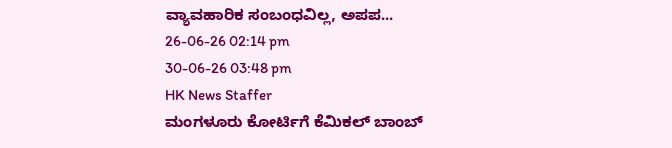ವ್ಯಾವಹಾರಿಕ ಸಂಬಂಧವಿಲ್ಲ, ಅಪಪ...
26-06-26 02:14 pm
30-06-26 03:48 pm
HK News Staffer
ಮಂಗಳೂರು ಕೋರ್ಟಿಗೆ ಕೆಮಿಕಲ್ ಬಾಂಬ್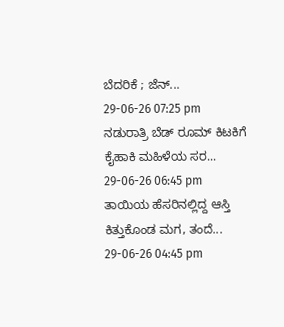ಬೆದರಿಕೆ ; ಜೆನ್...
29-06-26 07:25 pm
ನಡುರಾತ್ರಿ ಬೆಡ್ ರೂಮ್ ಕಿಟಕಿಗೆ ಕೈಹಾಕಿ ಮಹಿಳೆಯ ಸರ...
29-06-26 06:45 pm
ತಾಯಿಯ ಹೆಸರಿನಲ್ಲಿದ್ದ ಆಸ್ತಿ ಕಿತ್ತುಕೊಂಡ ಮಗ, ತಂದೆ...
29-06-26 04:45 pm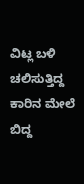ವಿಟ್ಲ ಬಳಿ ಚಲಿಸುತ್ತಿದ್ದ ಕಾರಿನ ಮೇಲೆ ಬಿದ್ದ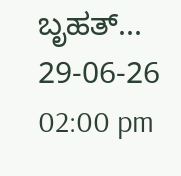ಬೃಹತ್...
29-06-26 02:00 pm